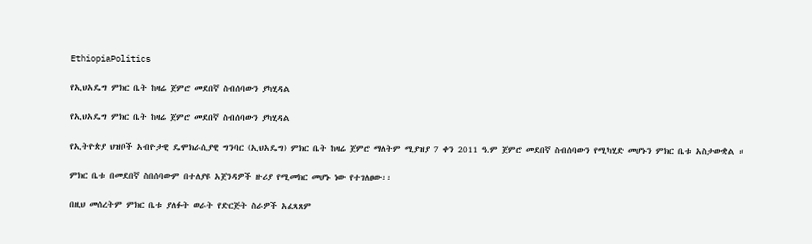EthiopiaPolitics

የኢህአዴግ ምክር ቤት ከዛሬ ጀምሮ መደበኛ ስብሰባውን ያካሂዳል

የኢህአዴግ ምክር ቤት ከዛሬ ጀምሮ መደበኛ ስብሰባውን ያካሂዳል

የኢትዮጵያ ህዝቦች አብዮታዊ ዴሞክራሲያዊ ግንባር (ኢህአዴግ) ምክር ቤት ከዛሬ ጀምሮ ማለትም ሚያዝያ 7 ቀን 2011 ዓ.ም ጀምሮ መደበኛ ስብሰባውን የሚካሂድ መሆኑን ምክር ቤቱ አስታውቋል ።

ምክር ቤቱ በመደበኛ ስበሰባውም በተለያዩ አጀንዳዎች ዙሪያ የሚመክር መሆኑ ነው የተገለፀው፡፡

በዚህ መሰረትም ምክር ቤቱ ያለፉት ወራት የድርጅት ስራዎች አፈጻጸም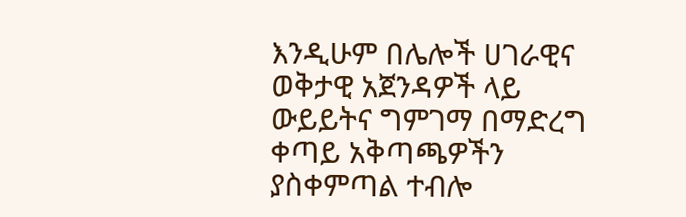እንዲሁም በሌሎች ሀገራዊና ወቅታዊ አጀንዳዎች ላይ ውይይትና ግምገማ በማድረግ ቀጣይ አቅጣጫዎችን ያስቀምጣል ተብሎ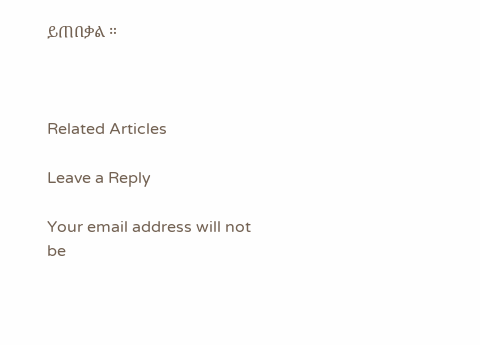ይጠበቃል ።



Related Articles

Leave a Reply

Your email address will not be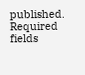published. Required fields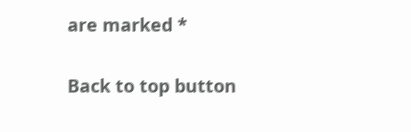are marked *

Back to top button